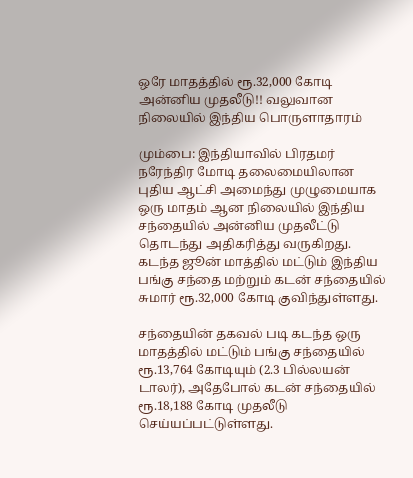ஒரே மாதத்தில் ரூ.32,000 கோடி அன்னிய முதலீடு!! வலுவான நிலையில் இந்திய பொருளாதாரம்

மும்பை: இந்தியாவில் பிரதமர் நரேந்திர மோடி தலைமையிலான புதிய ஆட்சி அமைந்து முழுமையாக ஒரு மாதம் ஆன நிலையில் இந்திய சந்தையில் அன்னிய முதலீட்டு தொடந்து அதிகரித்து வருகிறது. கடந்த ஜூன் மாத்தில் மட்டும் இந்திய பங்கு சந்தை மற்றும் கடன் சந்தையில் சுமார் ரூ.32,000 கோடி குவிந்துள்ளது.

சந்தையின் தகவல் படி கடந்த ஒரு மாதத்தில் மட்டும் பங்கு சந்தையில் ரூ.13,764 கோடியும் (2.3 பில்லயன் டாலர்), அதேபோல் கடன் சந்தையில் ரூ.18,188 கோடி முதலீடு செய்யப்பட்டுள்ளது.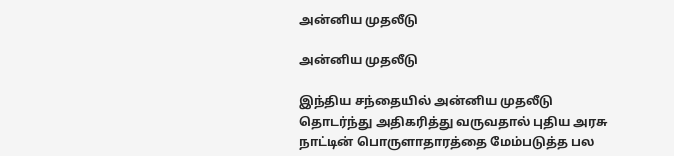அன்னிய முதலீடு

அன்னிய முதலீடு

இந்திய சந்தையில் அன்னிய முதலீடு தொடர்ந்து அதிகரித்து வருவதால் புதிய அரசு நாட்டின் பொருளாதாரத்தை மேம்படுத்த பல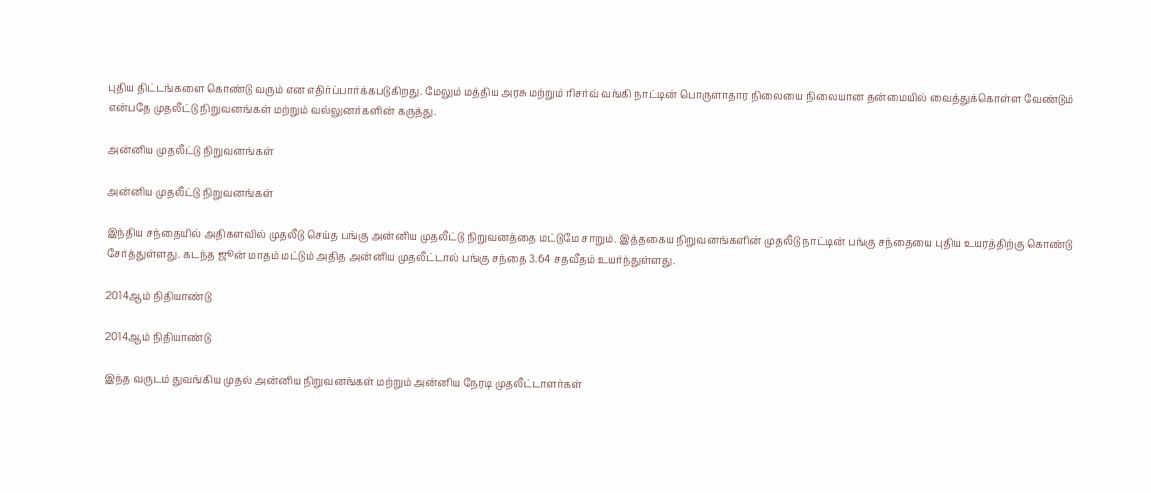புதிய திட்டங்களை கொண்டு வரும் என எதிர்ப்பார்க்கபடுகிறது. மேலும் மத்திய அரசு மற்றும் ரிசர்வ் வங்கி நாட்டின் பொருளாதார நிலையை நிலையான தன்மையில் வைத்துக்கொள்ள வேண்டும் என்பதே முதலீட்டு நிறுவனங்கள் மற்றும் வல்லுனர்களின் கருத்து.

அன்னிய முதலீட்டு நிறுவனங்கள்

அன்னிய முதலீட்டு நிறுவனங்கள்

இந்திய சந்தையில் அதிகளவில் முதலீடு செய்த பங்கு அன்னிய முதலீட்டு நிறுவனத்தை மட்டுமே சாறும். இத்தகைய நிறுவனங்களின் முதலீடு நாட்டின் பங்கு சந்தையை புதிய உயரத்திற்கு கொண்டு சேர்த்துள்ளது. கடந்த ஜூன் மாதம் மட்டும் அதித அன்னிய முதலீட்டால் பங்கு சந்தை 3.64 சதவீதம் உயர்ந்துள்ளது.

2014ஆம் நிதியாண்டு

2014ஆம் நிதியாண்டு

இந்த வருடம் துவங்கிய முதல் அன்னிய நிறுவனங்கள் மற்றும் அன்னிய நேரடி முதலீட்டாளர்கள்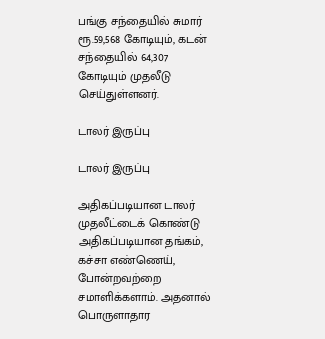பங்கு சந்தையில் சுமார் ரூ.59,568 கோடியும், கடன் சந்தையில் 64,307 கோடியும் முதலீடு செய்துள்ளனர்.

டாலர் இருப்பு

டாலர் இருப்பு

அதிகப்படியான டாலர் முதலீட்டைக் கொண்டு அதிகப்படியான தங்கம், கச்சா எண்ணெய், போன்றவற்றை சமாளிக்களாம். அதனால் பொருளாதார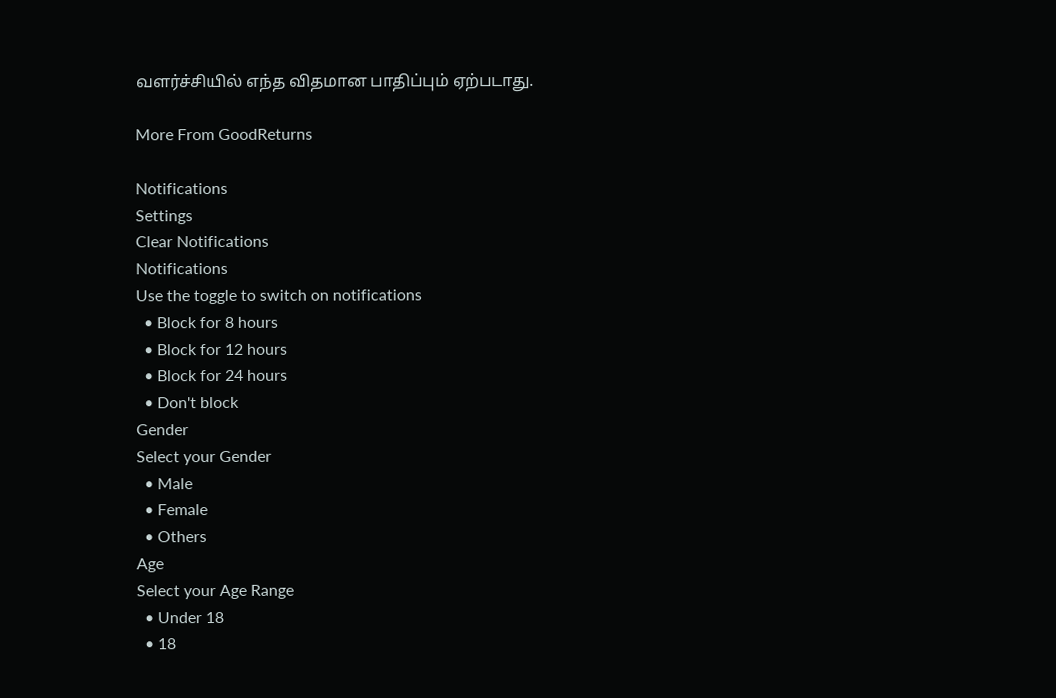வளர்ச்சியில் எந்த விதமான பாதிப்பும் ஏற்படாது.

More From GoodReturns

Notifications
Settings
Clear Notifications
Notifications
Use the toggle to switch on notifications
  • Block for 8 hours
  • Block for 12 hours
  • Block for 24 hours
  • Don't block
Gender
Select your Gender
  • Male
  • Female
  • Others
Age
Select your Age Range
  • Under 18
  • 18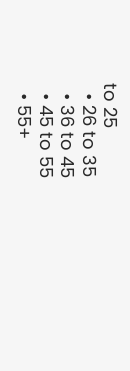to 25
  • 26 to 35
  • 36 to 45
  • 45 to 55
  • 55+